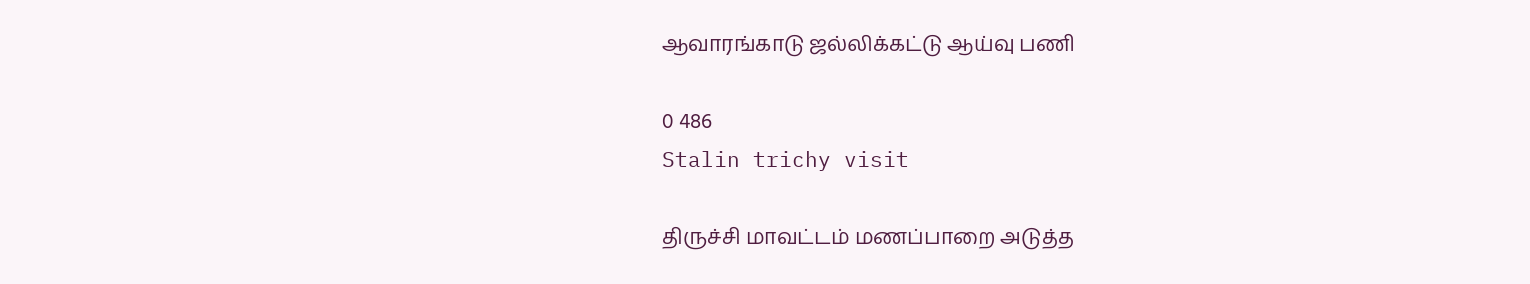ஆவாரங்காடு ஜல்லிக்கட்டு ஆய்வு பணி

0 486
Stalin trichy visit

திருச்சி மாவட்டம் மணப்பாறை அடுத்த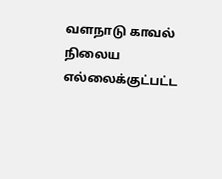வளநாடு காவல் நிலைய எல்லைக்குட்பட்ட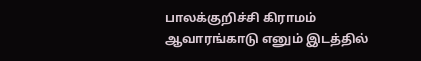பாலக்குறிச்சி கிராமம் ஆவாரங்காடு எனும் இடத்தில்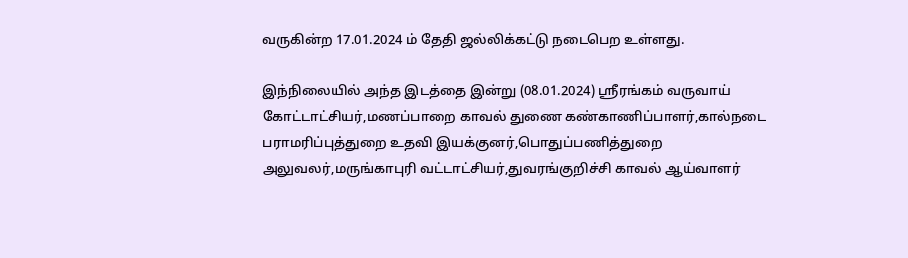வருகின்ற 17.01.2024 ம் தேதி ஜல்லிக்கட்டு நடைபெற உள்ளது.

இந்நிலையில் அந்த இடத்தை இன்று (08.01.2024) ஸ்ரீரங்கம் வருவாய் கோட்டாட்சியர்,மணப்பாறை காவல் துணை கண்காணிப்பாளர்,கால்நடை பராமரிப்புத்துறை உதவி இயக்குனர்,பொதுப்பணித்துறை அலுவலர்,மருங்காபுரி வட்டாட்சியர்,துவரங்குறிச்சி காவல் ஆய்வாளர்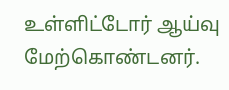உள்ளிட்டோர் ஆய்வு மேற்கொண்டனர்.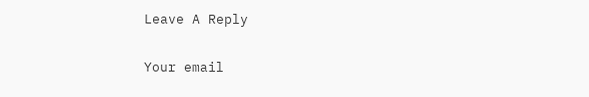Leave A Reply

Your email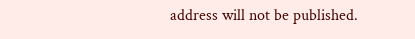address will not be published.